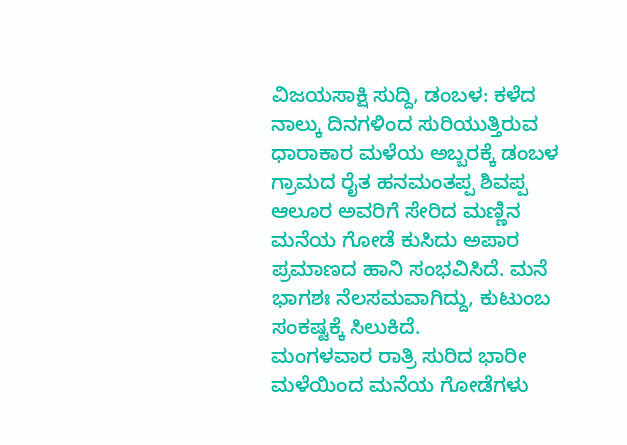ವಿಜಯಸಾಕ್ಷಿ ಸುದ್ದಿ, ಡಂಬಳ: ಕಳೆದ ನಾಲ್ಕು ದಿನಗಳಿಂದ ಸುರಿಯುತ್ತಿರುವ ಧಾರಾಕಾರ ಮಳೆಯ ಅಬ್ಬರಕ್ಕೆ ಡಂಬಳ ಗ್ರಾಮದ ರೈತ ಹನಮಂತಪ್ಪ ಶಿವಪ್ಪ ಆಲೂರ ಅವರಿಗೆ ಸೇರಿದ ಮಣ್ಣಿನ ಮನೆಯ ಗೋಡೆ ಕುಸಿದು ಅಪಾರ ಪ್ರಮಾಣದ ಹಾನಿ ಸಂಭವಿಸಿದೆ. ಮನೆ ಭಾಗಶಃ ನೆಲಸಮವಾಗಿದ್ದು, ಕುಟುಂಬ ಸಂಕಷ್ಟಕ್ಕೆ ಸಿಲುಕಿದೆ.
ಮಂಗಳವಾರ ರಾತ್ರಿ ಸುರಿದ ಭಾರೀ ಮಳೆಯಿಂದ ಮನೆಯ ಗೋಡೆಗಳು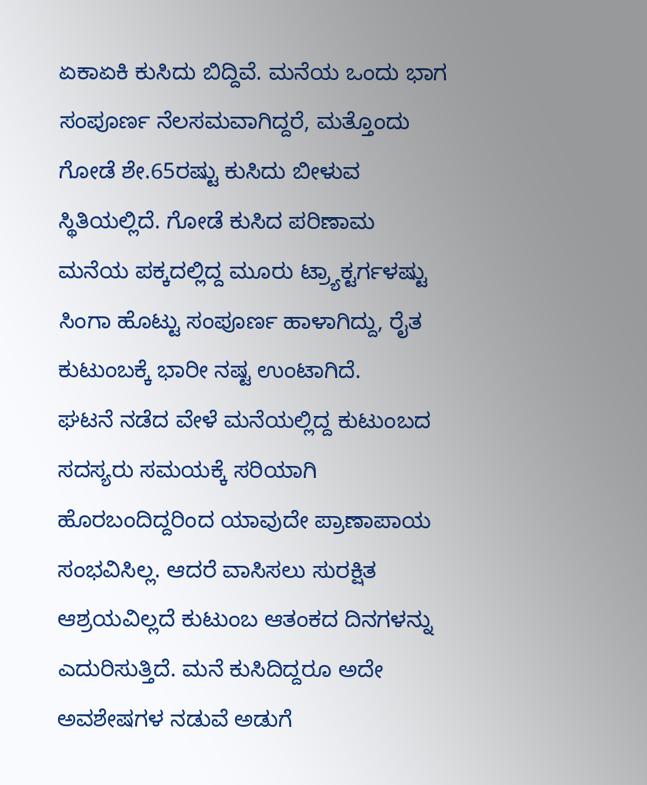ಏಕಾಏಕಿ ಕುಸಿದು ಬಿದ್ದಿವೆ. ಮನೆಯ ಒಂದು ಭಾಗ ಸಂಪೂರ್ಣ ನೆಲಸಮವಾಗಿದ್ದರೆ, ಮತ್ತೊಂದು ಗೋಡೆ ಶೇ.65ರಷ್ಟು ಕುಸಿದು ಬೀಳುವ ಸ್ಥಿತಿಯಲ್ಲಿದೆ. ಗೋಡೆ ಕುಸಿದ ಪರಿಣಾಮ ಮನೆಯ ಪಕ್ಕದಲ್ಲಿದ್ದ ಮೂರು ಟ್ರ್ಯಾಕ್ಟರ್ಗಳಷ್ಟು ಸಿಂಗಾ ಹೊಟ್ಟು ಸಂಪೂರ್ಣ ಹಾಳಾಗಿದ್ದು, ರೈತ ಕುಟುಂಬಕ್ಕೆ ಭಾರೀ ನಷ್ಟ ಉಂಟಾಗಿದೆ.
ಘಟನೆ ನಡೆದ ವೇಳೆ ಮನೆಯಲ್ಲಿದ್ದ ಕುಟುಂಬದ ಸದಸ್ಯರು ಸಮಯಕ್ಕೆ ಸರಿಯಾಗಿ ಹೊರಬಂದಿದ್ದರಿಂದ ಯಾವುದೇ ಪ್ರಾಣಾಪಾಯ ಸಂಭವಿಸಿಲ್ಲ. ಆದರೆ ವಾಸಿಸಲು ಸುರಕ್ಷಿತ ಆಶ್ರಯವಿಲ್ಲದೆ ಕುಟುಂಬ ಆತಂಕದ ದಿನಗಳನ್ನು ಎದುರಿಸುತ್ತಿದೆ. ಮನೆ ಕುಸಿದಿದ್ದರೂ ಅದೇ ಅವಶೇಷಗಳ ನಡುವೆ ಅಡುಗೆ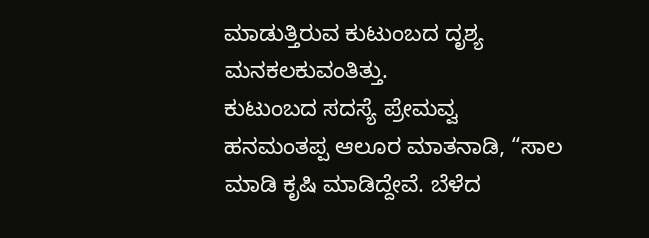ಮಾಡುತ್ತಿರುವ ಕುಟುಂಬದ ದೃಶ್ಯ ಮನಕಲಕುವಂತಿತ್ತು.
ಕುಟುಂಬದ ಸದಸ್ಯೆ ಪ್ರೇಮವ್ವ ಹನಮಂತಪ್ಪ ಆಲೂರ ಮಾತನಾಡಿ, “ಸಾಲ ಮಾಡಿ ಕೃಷಿ ಮಾಡಿದ್ದೇವೆ. ಬೆಳೆದ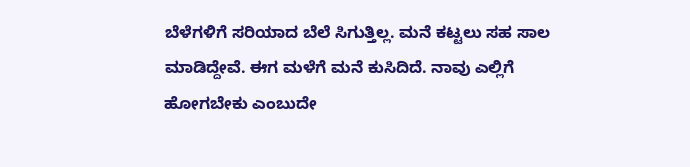ಬೆಳೆಗಳಿಗೆ ಸರಿಯಾದ ಬೆಲೆ ಸಿಗುತ್ತಿಲ್ಲ. ಮನೆ ಕಟ್ಟಲು ಸಹ ಸಾಲ ಮಾಡಿದ್ದೇವೆ. ಈಗ ಮಳೆಗೆ ಮನೆ ಕುಸಿದಿದೆ. ನಾವು ಎಲ್ಲಿಗೆ ಹೋಗಬೇಕು ಎಂಬುದೇ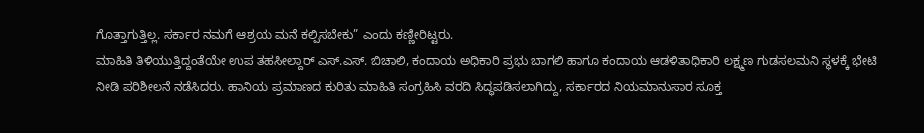ಗೊತ್ತಾಗುತ್ತಿಲ್ಲ. ಸರ್ಕಾರ ನಮಗೆ ಆಶ್ರಯ ಮನೆ ಕಲ್ಪಿಸಬೇಕು” ಎಂದು ಕಣ್ಣೀರಿಟ್ಟರು.
ಮಾಹಿತಿ ತಿಳಿಯುತ್ತಿದ್ದಂತೆಯೇ ಉಪ ತಹಸೀಲ್ದಾರ್ ಎಸ್.ಎಸ್. ಬಿಚಾಲಿ, ಕಂದಾಯ ಅಧಿಕಾರಿ ಪ್ರಭು ಬಾಗಲಿ ಹಾಗೂ ಕಂದಾಯ ಆಡಳಿತಾಧಿಕಾರಿ ಲಕ್ಷ್ಮಣ ಗುಡಸಲಮನಿ ಸ್ಥಳಕ್ಕೆ ಭೇಟಿ ನೀಡಿ ಪರಿಶೀಲನೆ ನಡೆಸಿದರು. ಹಾನಿಯ ಪ್ರಮಾಣದ ಕುರಿತು ಮಾಹಿತಿ ಸಂಗ್ರಹಿಸಿ ವರದಿ ಸಿದ್ಧಪಡಿಸಲಾಗಿದ್ದು, ಸರ್ಕಾರದ ನಿಯಮಾನುಸಾರ ಸೂಕ್ತ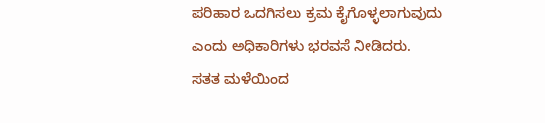ಪರಿಹಾರ ಒದಗಿಸಲು ಕ್ರಮ ಕೈಗೊಳ್ಳಲಾಗುವುದು ಎಂದು ಅಧಿಕಾರಿಗಳು ಭರವಸೆ ನೀಡಿದರು.
ಸತತ ಮಳೆಯಿಂದ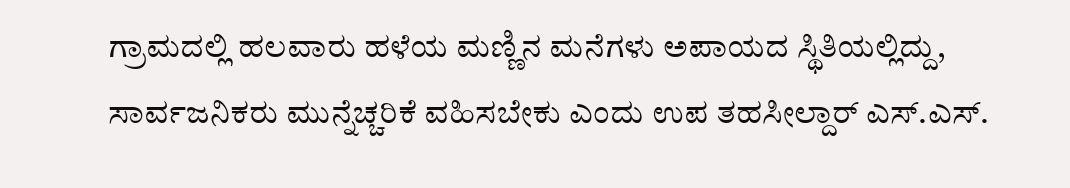ಗ್ರಾಮದಲ್ಲಿ ಹಲವಾರು ಹಳೆಯ ಮಣ್ಣಿನ ಮನೆಗಳು ಅಪಾಯದ ಸ್ಥಿತಿಯಲ್ಲಿದ್ದು, ಸಾರ್ವಜನಿಕರು ಮುನ್ನೆಚ್ಚರಿಕೆ ವಹಿಸಬೇಕು ಎಂದು ಉಪ ತಹಸೀಲ್ದಾರ್ ಎಸ್.ಎಸ್.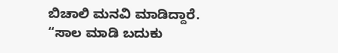ಬಿಚಾಲಿ ಮನವಿ ಮಾಡಿದ್ದಾರೆ.
“ಸಾಲ ಮಾಡಿ ಬದುಕು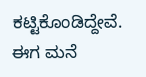ಕಟ್ಟಿಕೊಂಡಿದ್ದೇವೆ. ಈಗ ಮನೆ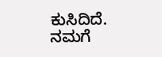ಕುಸಿದಿದೆ. ನಮಗೆ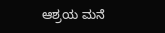ಆಶ್ರಯ ಮನೆ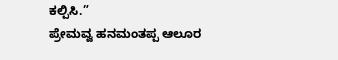ಕಲ್ಪಿಸಿ.”
ಪ್ರೇಮವ್ವ ಹನಮಂತಪ್ಪ ಆಲೂರ